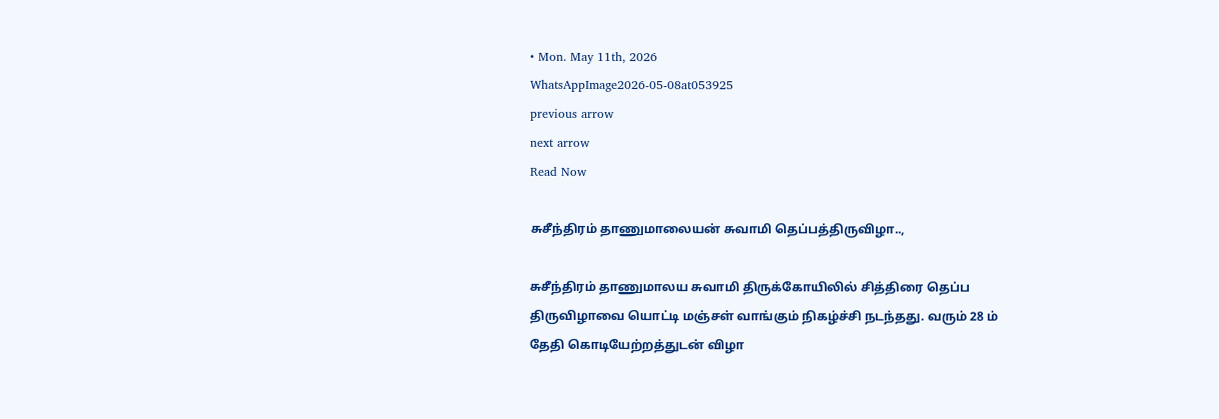• Mon. May 11th, 2026
WhatsAppImage2026-05-08at053925
previous arrow
next arrow
Read Now

சுசீந்திரம் தாணுமாலையன் சுவாமி தெப்பத்திருவிழா..,

சுசீந்திரம் தாணுமாலய சுவாமி திருக்கோயிலில் சித்திரை தெப்ப திருவிழாவை யொட்டி மஞ்சள் வாங்கும் நிகழ்ச்சி நடந்தது. வரும் 28 ம் தேதி கொடியேற்றத்துடன் விழா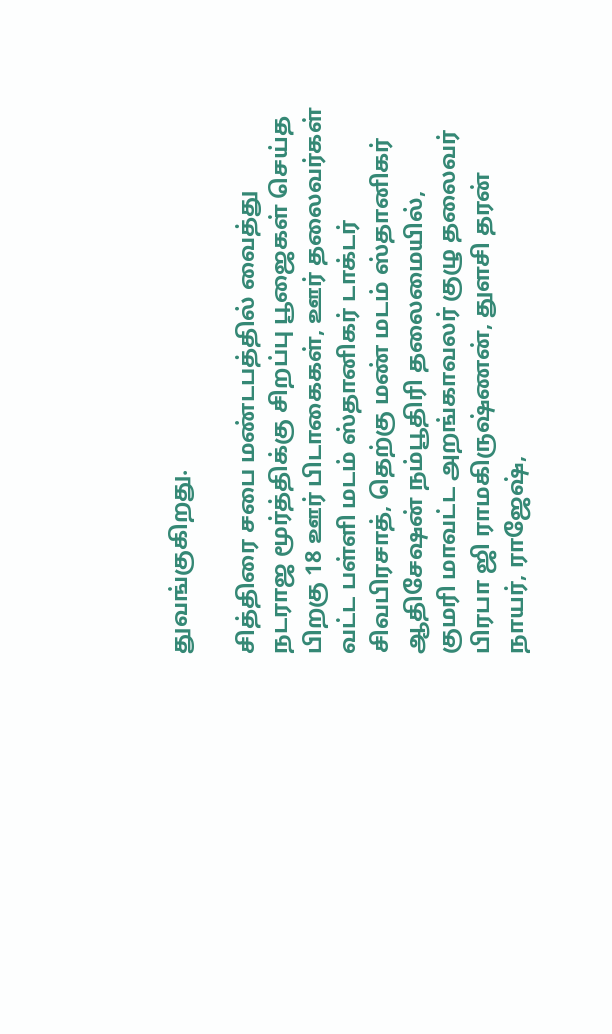துவங்குகிறது.

சித்திரை சபை மண்டபத்தில் வைத்து நடராஜ மூர்த்திக்கு சிறப்பு பூஜைகள் செய்த பிறகு 18 ஊர் பிடாகைகள், ஊர் தலைவர்கள் வட்ட பள்ளி மடம் ஸ்தானிகர் டாக்டர் சிவபிரசாத், தெற்கு மண் மடம் ஸ்தானிகர் ஆதிசேஷன் நம்பூதிரி தலைமையில்,
குமரி மாவட்ட அறங்காவலர் குழு தலைவர் பிரபா ஜி ராமகிருஷ்ணன், துளசி தரன் நாயர், ராஜேஷ்,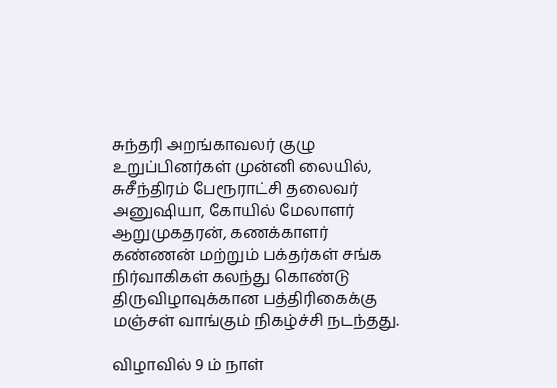சுந்தரி அறங்காவலர் குழு உறுப்பினர்கள் முன்னி லையில், சுசீந்திரம் பேரூராட்சி தலைவர் அனுஷியா, கோயில் மேலாளர் ஆறுமுகதரன், கணக்காளர் கண்ணன் மற்றும் பக்தர்கள் சங்க நிர்வாகிகள் கலந்து கொண்டு திருவிழாவுக்கான பத்திரிகைக்கு மஞ்சள் வாங்கும் நிகழ்ச்சி நடந்தது.

விழாவில் 9 ம் நாள்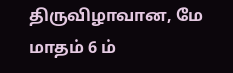திருவிழாவான, மே மாதம் 6 ம்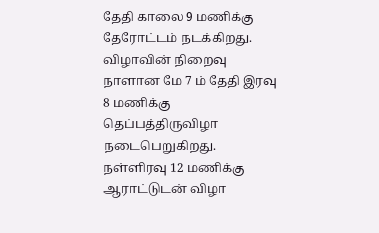தேதி காலை 9 மணிக்கு தேரோட்டம் நடக்கிறது. விழாவின் நிறைவு நாளான மே 7 ம் தேதி இரவு 8 மணிக்கு தெப்பத்திருவிழா நடைபெறுகிறது. நள்ளிரவு 12 மணிக்கு ஆராட்டுடன் விழா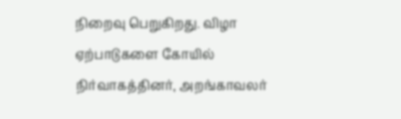நிறைவு பெறுகிறது. விழா ஏற்பாடுகளை கோயில் நிர்வாகத்தினர், அறங்காவலர்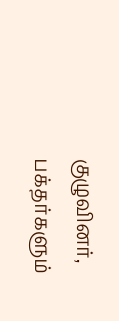குழுவினர், பக்தர்களும்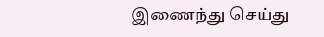இணைந்து செய்து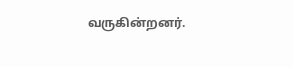வருகின்றனர்.